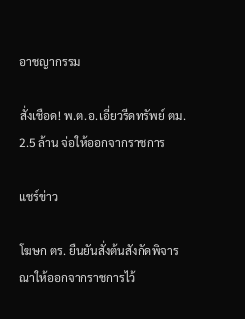อาชญากรรม

สั่งเชือด! พ.ต.อ.เอี่ยวรีดทรัพย์ ตม. 2.5 ล้าน จ่อให้ออกจากราชการ

แชร์ข่าว

โฆษก ตร. ยืนยันสั่งต้นสังกัดพิจารณาให้ออกจากราชการไว้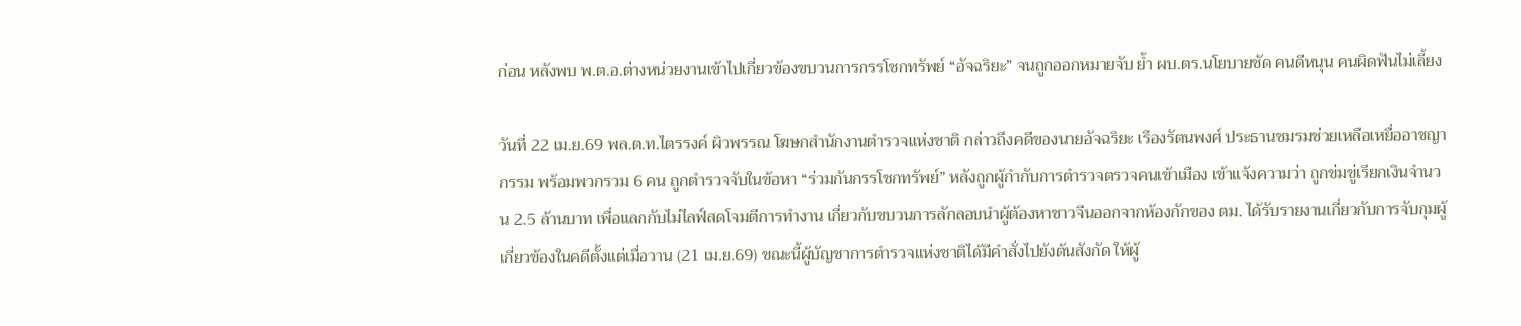ก่อน หลังพบ พ.ต.อ.ต่างหน่วยงานเข้าไปเกี่ยวข้องขบวนการกรรโชกทรัพย์ “อัจฉริยะ” จนถูกออกหมายจับ ย้ำ ผบ.ตร.นโยบายชัด คนดีหนุน คนผิดฟันไม่เลี้ยง

วันที่ 22 เม.ย.69 พล.ต.ท.ไตรรงค์ ผิวพรรณ โฆษกสำนักงานตำรวจแห่งชาติ กล่าวถึงคดีของนายอัจฉริยะ เรืองรัตนพงศ์ ประธานชมรมช่วยเหลือเหยื่ออาชญากรรม พร้อมพวกรวม 6 คน ถูกตำรวจจับในข้อหา “ร่วมกันกรรโชกทรัพย์” หลังถูกผู้กำกับการตํารวจตรวจคนเข้าเมือง เข้าแจ้งความว่า ถูกข่มขู่เรียกเงินจำนวน 2.5 ล้านบาท เพื่อแลกกับไม่ไลฟ์สดโจมตีการทำงาน เกี่ยวกับขบวนการลักลอบนำผู้ต้องหาชาวจีนออกจากห้องกักของ ตม. ได้รับรายงานเกี่ยวกับการจับกุมผู้เกี่ยวข้องในคดีตั้งแต่เมื่อวาน (21 เม.ย.69) ขณะนี้ผู้บัญชาการตำรวจแห่งชาติได้มีคำสั่งไปยังต้นสังกัด ให้ผู้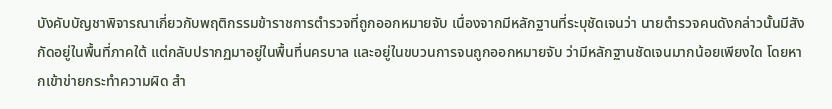บังคับบัญชาพิจารณาเกี่ยวกับพฤติกรรมข้าราชการตำรวจที่ถูกออกหมายจับ เนื่องจากมีหลักฐานที่ระบุชัดเจนว่า นายตำรวจคนดังกล่าวนั้นมีสังกัดอยู่ในพื้นที่ภาคใต้ แต่กลับปรากฏมาอยู่ในพื้นที่นครบาล และอยู่ในขบวนการจนถูกออกหมายจับ ว่ามีหลักฐานชัดเจนมากน้อยเพียงใด โดยหากเข้าข่ายกระทำความผิด สำ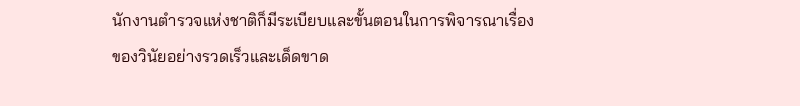นักงานตำรวจแห่งชาติก็มีระเบียบและขั้นตอนในการพิจารณาเรื่องของวินัยอย่างรวดเร็วและเด็ดขาด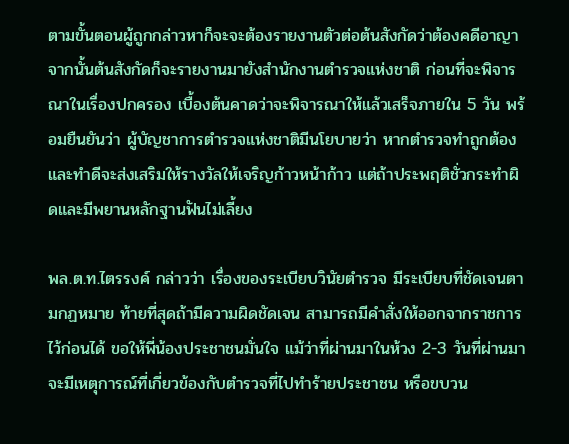ตามขั้นตอนผู้ถูกกล่าวหาก็จะจะต้องรายงานตัวต่อต้นสังกัดว่าต้องคดีอาญา จากนั้นต้นสังกัดก็จะรายงานมายังสำนักงานตำรวจแห่งชาติ ก่อนที่จะพิจารณาในเรื่องปกครอง เบื้องต้นคาดว่าจะพิจารณาให้แล้วเสร็จภายใน 5 วัน พร้อมยืนยันว่า ผู้บัญชาการตำรวจแห่งชาติมีนโยบายว่า หากตำรวจทำถูกต้องและทำดีจะส่งเสริมให้รางวัลให้เจริญก้าวหน้าก้าว แต่ถ้าประพฤติชั่วกระทำผิดและมีพยานหลักฐานฟันไม่เลี้ยง

พล.ต.ท.ไตรรงค์ กล่าวว่า เรื่องของระเบียบวินัยตำรวจ มีระเบียบที่ชัดเจนตามกฏหมาย ท้ายที่สุดถ้ามีความผิดชัดเจน สามารถมีคำสั่งให้ออกจากราชการไว้ก่อนได้ ขอให้พี่น้องประชาชนมั่นใจ แม้ว่าที่ผ่านมาในห้วง 2-3 วันที่ผ่านมา จะมีเหตุการณ์ที่เกี่ยวข้องกับตำรวจที่ไปทำร้ายประชาชน หรือขบวน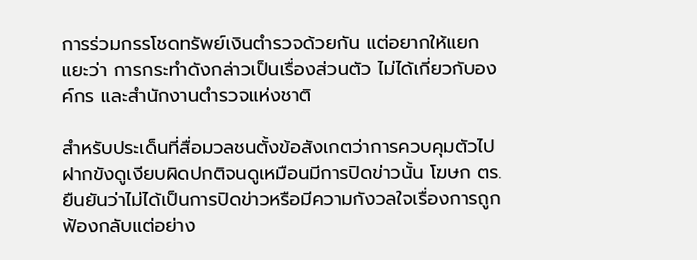การร่วมกรรโชดทรัพย์เงินตำรวจด้วยกัน แต่อยากให้แยกแยะว่า การกระทำดังกล่าวเป็นเรื่องส่วนตัว ไม่ได้เกี่ยวกับองค์กร และสำนักงานตำรวจแห่งชาติ

สำหรับประเด็นที่สื่อมวลชนตั้งข้อสังเกตว่าการควบคุมตัวไปฝากขังดูเงียบผิดปกติจนดูเหมือนมีการปิดข่าวนั้น โฆษก ตร. ยืนยันว่าไม่ได้เป็นการปิดข่าวหรือมีความกังวลใจเรื่องการถูกฟ้องกลับแต่อย่าง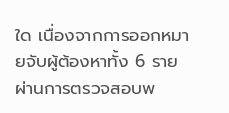ใด เนื่องจากการออกหมายจับผู้ต้องหาทั้ง 6 ราย ผ่านการตรวจสอบพ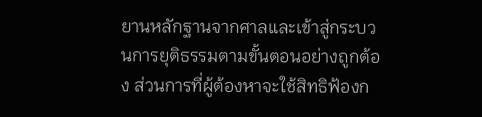ยานหลักฐานจากศาลและเข้าสู่กระบวนการยุติธรรมตามขั้นตอนอย่างถูกต้อง ส่วนการที่ผู้ต้องหาจะใช้สิทธิฟ้องก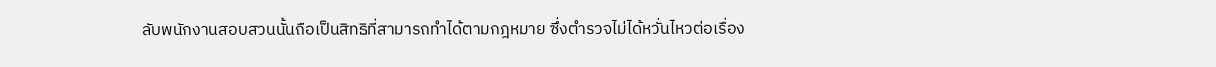ลับพนักงานสอบสวนนั้นถือเป็นสิทธิที่สามารถทำได้ตามกฎหมาย ซึ่งตำรวจไม่ได้หวั่นไหวต่อเรื่อง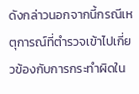ดังกล่าวนอกจากนี้กรณีเหตุการณ์ที่ตำรวจเข้าไปเกี่ยวข้องกับการกระทำผิดใน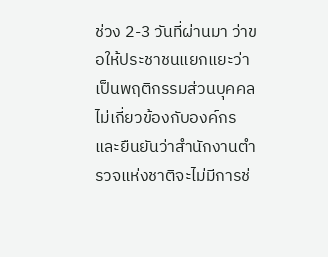ช่วง 2-3 วันที่ผ่านมา ว่าขอให้ประชาชนแยกแยะว่าเป็นพฤติกรรมส่วนบุคคล ไม่เกี่ยวข้องกับองค์กร และยืนยันว่าสำนักงานตำรวจแห่งชาติจะไม่มีการช่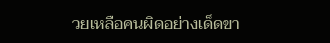วยเหลือคนผิดอย่างเด็ดขา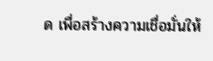ด เพื่อสร้างความเชื่อมั่นให้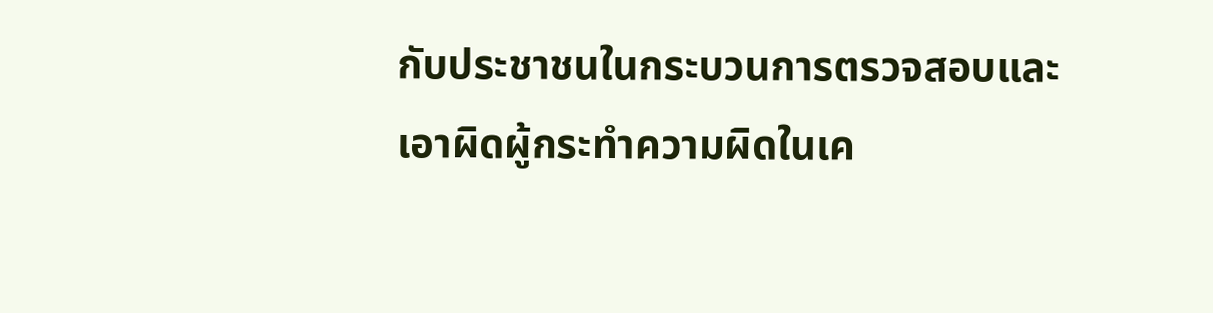กับประชาชนในกระบวนการตรวจสอบและเอาผิดผู้กระทำความผิดในเค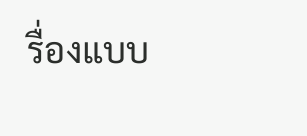รื่องแบบ